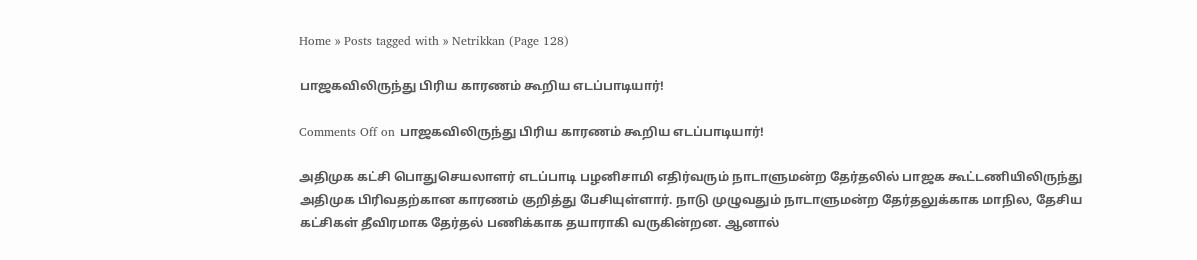Home » Posts tagged with » Netrikkan (Page 128)

பாஜகவிலிருந்து பிரிய காரணம் கூறிய எடப்பாடியார்!

Comments Off on பாஜகவிலிருந்து பிரிய காரணம் கூறிய எடப்பாடியார்!

அதிமுக கட்சி பொதுசெயலாளர் எடப்பாடி பழனிசாமி எதிர்வரும் நாடாளுமன்ற தேர்தலில் பாஜக கூட்டணியிலிருந்து அதிமுக பிரிவதற்கான காரணம் குறித்து பேசியுள்ளார். நாடு முழுவதும் நாடாளுமன்ற தேர்தலுக்காக மாநில, தேசிய கட்சிகள் தீவிரமாக தேர்தல் பணிக்காக தயாராகி வருகின்றன. ஆனால்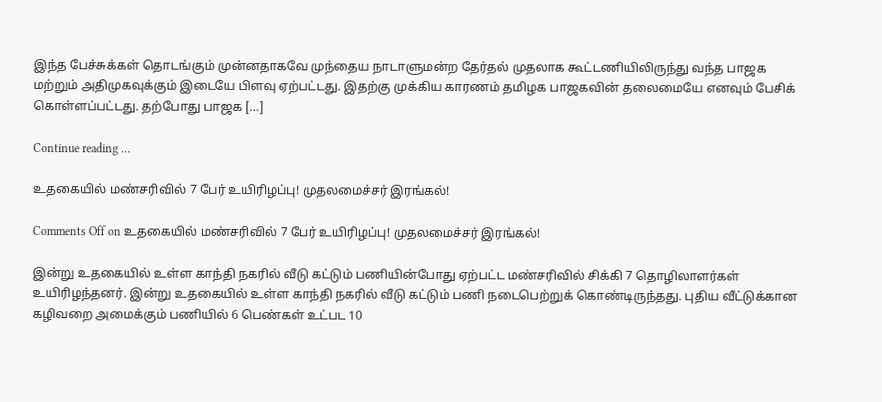இந்த பேச்சுக்கள் தொடங்கும் முன்னதாகவே முந்தைய நாடாளுமன்ற தேர்தல் முதலாக கூட்டணியிலிருந்து வந்த பாஜக மற்றும் அதிமுகவுக்கும் இடையே பிளவு ஏற்பட்டது. இதற்கு முக்கிய காரணம் தமிழக பாஜகவின் தலைமையே எனவும் பேசிக் கொள்ளப்பட்டது. தற்போது பாஜக […]

Continue reading …

உதகையில் மண்சரிவில் 7 பேர் உயிரிழப்பு! முதலமைச்சர் இரங்கல்!

Comments Off on உதகையில் மண்சரிவில் 7 பேர் உயிரிழப்பு! முதலமைச்சர் இரங்கல்!

இன்று உதகையில் உள்ள காந்தி நகரில் வீடு கட்டும் பணியின்போது ஏற்பட்ட மண்சரிவில் சிக்கி 7 தொழிலாளர்கள் உயிரிழந்தனர். இன்று உதகையில் உள்ள காந்தி நகரில் வீடு கட்டும் பணி நடைபெற்றுக் கொண்டிருந்தது. புதிய வீட்டுக்கான கழிவறை அமைக்கும் பணியில் 6 பெண்கள் உட்பட 10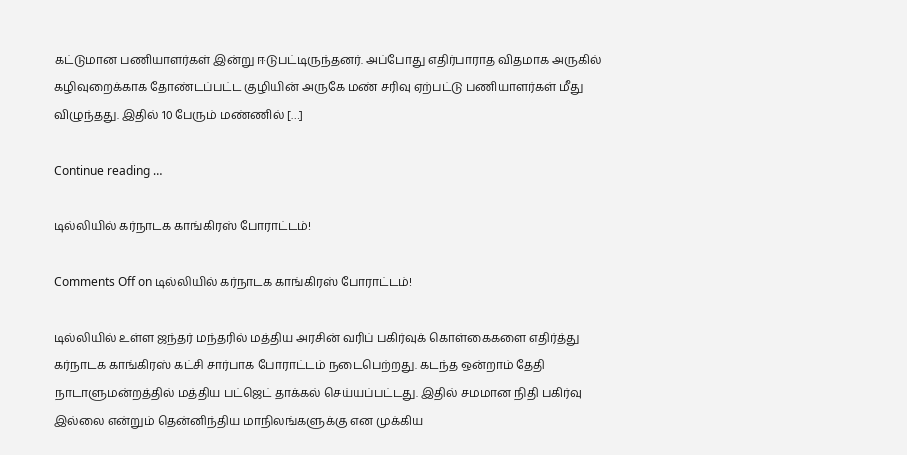கட்டுமான பணியாளர்கள் இன்று ஈடுபட்டிருந்தனர். அப்போது எதிர்பாராத விதமாக அருகில் கழிவுறைக்காக தோண்டப்பட்ட குழியின் அருகே மண் சரிவு ஏற்பட்டு பணியாளர்கள் மீது விழுந்தது. இதில் 10 பேரும் மண்ணில் […]

Continue reading …

டில்லியில் கர்நாடக காங்கிரஸ் போராட்டம்!

Comments Off on டில்லியில் கர்நாடக காங்கிரஸ் போராட்டம்!

டில்லியில் உள்ள ஜந்தர் மந்தரில் மத்திய அரசின் வரிப் பகிர்வுக் கொள்கைகளை எதிர்த்து கர்நாடக காங்கிரஸ் கட்சி சார்பாக போராட்டம் நடைபெற்றது. கடந்த ஒன்றாம் தேதி நாடாளுமன்றத்தில் மத்திய பட்ஜெட் தாக்கல் செய்யப்பட்டது. இதில் சமமான நிதி பகிர்வு இல்லை என்றும் தென்னிந்திய மாநிலங்களுக்கு என முக்கிய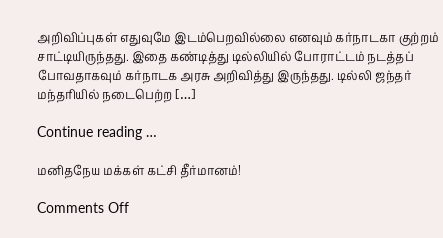அறிவிப்புகள் எதுவுமே இடம்பெறவில்லை எனவும் கர்நாடகா குற்றம் சாட்டியிருந்தது. இதை கண்டித்து டில்லியில் போராட்டம் நடத்தப் போவதாகவும் கர்நாடக அரசு அறிவித்து இருந்தது. டில்லி ஜந்தர் மந்தரியில் நடைபெற்ற […]

Continue reading …

மனிதநேய மக்கள் கட்சி தீர்மானம்!

Comments Off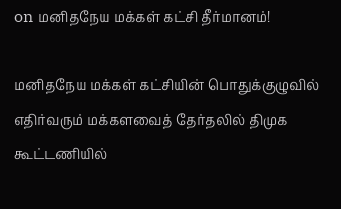on மனிதநேய மக்கள் கட்சி தீர்மானம்!

மனிதநேய மக்கள் கட்சியின் பொதுக்குழுவில் எதிர்வரும் மக்களவைத் தேர்தலில் திமுக கூட்டணியில்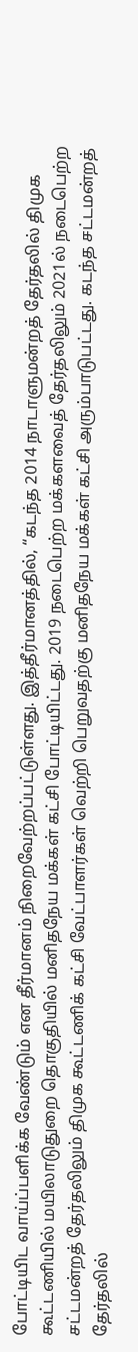போட்டியிட வாய்ப்பளிக்க வேண்டும் என தீர்மானம் நிறைவேற்றப்பட்டுள்ளது. இத்தீர்மானத்தில், “கடந்த 2014 நாடாளுமன்றத் தேர்தலில் திமுக கூட்டணியில் மயிலாடுதுறை தொகுதியில் மனிதநேய மக்கள் கட்சி போட்டியிட்டது. 2019 நடைபெற்ற மக்களவைத் தேர்தலிலும் 2021ல் நடைபெற்ற சட்டமன்றத் தேர்தலிலும் திமுக கூட்டணிக் கட்சி வேட்பாளர்கள் வெற்றி பெறுவதற்கு மனிதநேய மக்கள் கட்சி அரும்பாடுபட்டது. கடந்த சட்டமன்றத் தேர்தலில்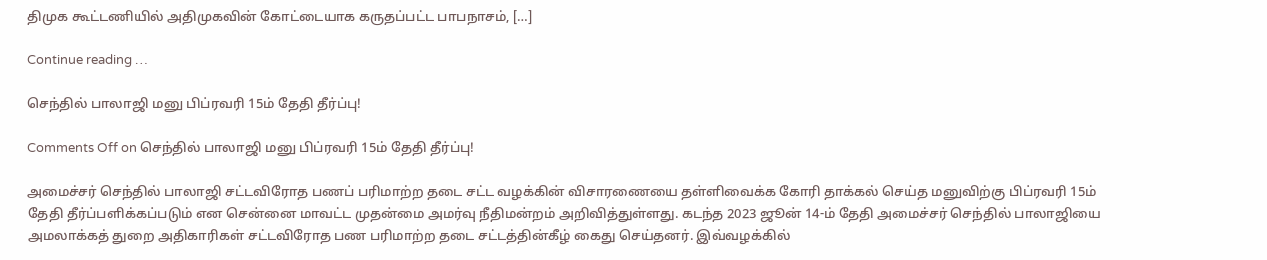திமுக கூட்டணியில் அதிமுகவின் கோட்டையாக கருதப்பட்ட பாபநாசம், […]

Continue reading …

செந்தில் பாலாஜி மனு பிப்ரவரி 15ம் தேதி தீர்ப்பு!

Comments Off on செந்தில் பாலாஜி மனு பிப்ரவரி 15ம் தேதி தீர்ப்பு!

அமைச்சர் செந்தில் பாலாஜி சட்டவிரோத பணப் பரிமாற்ற தடை சட்ட வழக்கின் விசாரணையை தள்ளிவைக்க கோரி தாக்கல் செய்த மனுவிற்கு பிப்ரவரி 15ம் தேதி தீர்ப்பளிக்கப்படும் என சென்னை மாவட்ட முதன்மை அமர்வு நீதிமன்றம் அறிவித்துள்ளது. கடந்த 2023 ஜூன் 14-ம் தேதி அமைச்சர் செந்தில் பாலாஜியை அமலாக்கத் துறை அதிகாரிகள் சட்டவிரோத பண பரிமாற்ற தடை சட்டத்தின்கீழ் கைது செய்தனர். இவ்வழக்கில்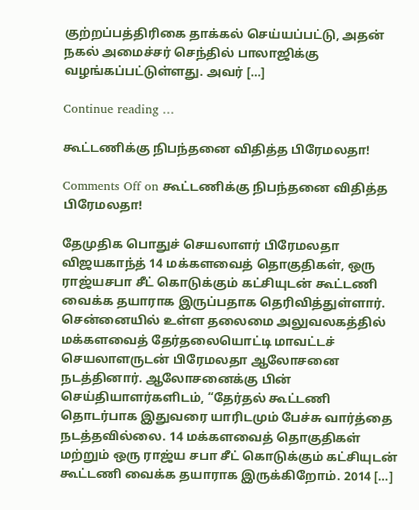குற்றப்பத்திரிகை தாக்கல் செய்யப்பட்டு, அதன் நகல் அமைச்சர் செந்தில் பாலாஜிக்கு வழங்கப்பட்டுள்ளது. அவர் […]

Continue reading …

கூட்டணிக்கு நிபந்தனை விதித்த பிரேமலதா!

Comments Off on கூட்டணிக்கு நிபந்தனை விதித்த பிரேமலதா!

தேமுதிக பொதுச் செயலாளர் பிரேமலதா விஜயகாந்த் 14 மக்களவைத் தொகுதிகள், ஒரு ராஜ்யசபா சீட் கொடுக்கும் கட்சியுடன் கூட்டணி வைக்க தயாராக இருப்பதாக தெரிவித்துள்ளார். சென்னையில் உள்ள தலைமை அலுவலகத்தில் மக்களவைத் தேர்தலையொட்டி மாவட்டச் செயலாளருடன் பிரேமலதா ஆலோசனை நடத்தினார். ஆலோசனைக்கு பின் செய்தியாளர்களிடம், “தேர்தல் கூட்டணி தொடர்பாக இதுவரை யாரிடமும் பேச்சு வார்த்தை நடத்தவில்லை. 14 மக்களவைத் தொகுதிகள் மற்றும் ஒரு ராஜ்ய சபா சீட் கொடுக்கும் கட்சியுடன் கூட்டணி வைக்க தயாராக இருக்கிறோம். 2014 […]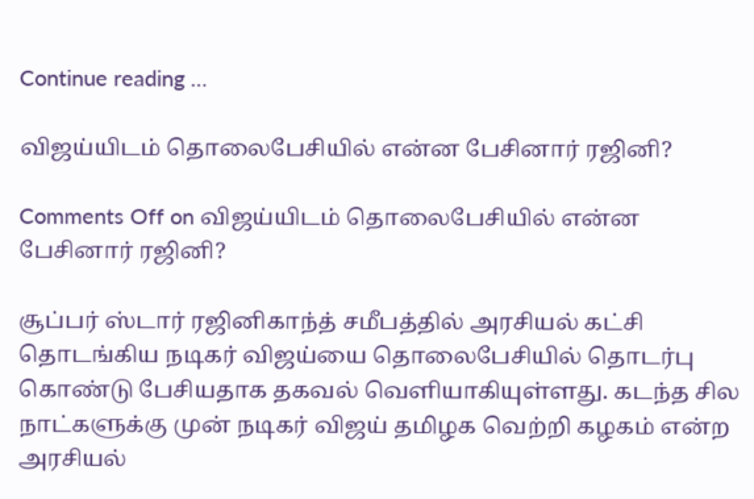Continue reading …

விஜய்யிடம் தொலைபேசியில் என்ன பேசினார் ரஜினி?

Comments Off on விஜய்யிடம் தொலைபேசியில் என்ன பேசினார் ரஜினி?

சூப்பர் ஸ்டார் ரஜினிகாந்த் சமீபத்தில் அரசியல் கட்சி தொடங்கிய நடிகர் விஜய்யை தொலைபேசியில் தொடர்பு கொண்டு பேசியதாக தகவல் வெளியாகியுள்ளது. கடந்த சில நாட்களுக்கு முன் நடிகர் விஜய் தமிழக வெற்றி கழகம் என்ற அரசியல்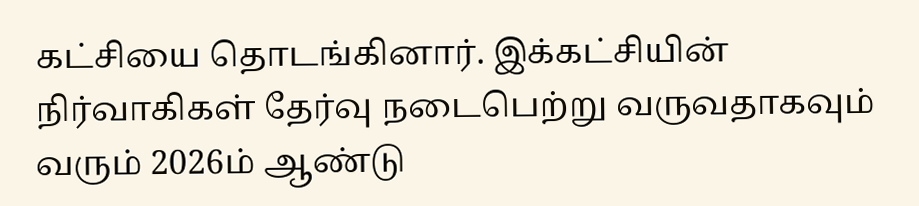கட்சியை தொடங்கினார். இக்கட்சியின் நிர்வாகிகள் தேர்வு நடைபெற்று வருவதாகவும் வரும் 2026ம் ஆண்டு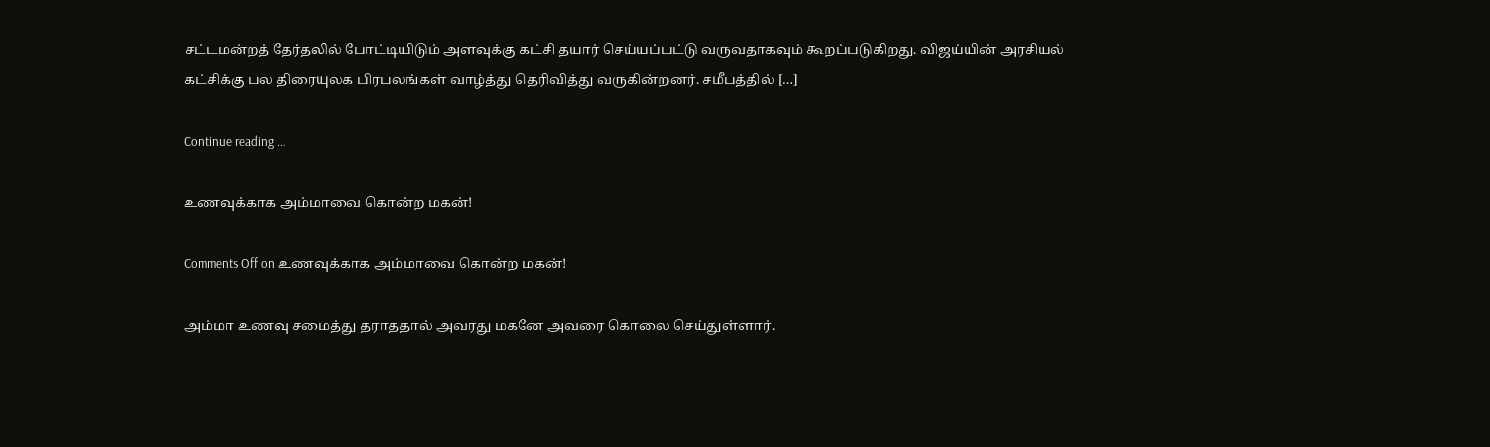சட்டமன்றத் தேர்தலில் போட்டியிடும் அளவுக்கு கட்சி தயார் செய்யப்பட்டு வருவதாகவும் கூறப்படுகிறது. விஜய்யின் அரசியல் கட்சிக்கு பல திரையுலக பிரபலங்கள் வாழ்த்து தெரிவித்து வருகின்றனர். சமீபத்தில் […]

Continue reading …

உணவுக்காக அம்மாவை கொன்ற மகன்!

Comments Off on உணவுக்காக அம்மாவை கொன்ற மகன்!

அம்மா உணவு சமைத்து தராததால் அவரது மகனே அவரை கொலை செய்துள்ளார்.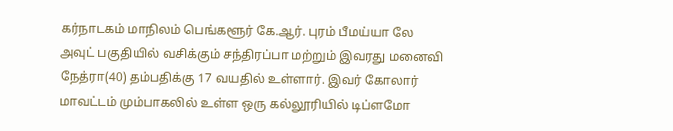கர்நாடகம் மாநிலம் பெங்களூர் கே.ஆர். புரம் பீமய்யா லே அவுட் பகுதியில் வசிக்கும் சந்திரப்பா மற்றும் இவரது மனைவி நேத்ரா(40) தம்பதிக்கு 17 வயதில் உள்ளார். இவர் கோலார் மாவட்டம் மும்பாகலில் உள்ள ஒரு கல்லூரியில் டிப்ளமோ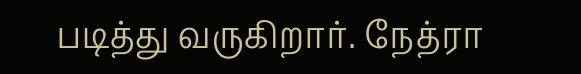படித்து வருகிறார். நேத்ரா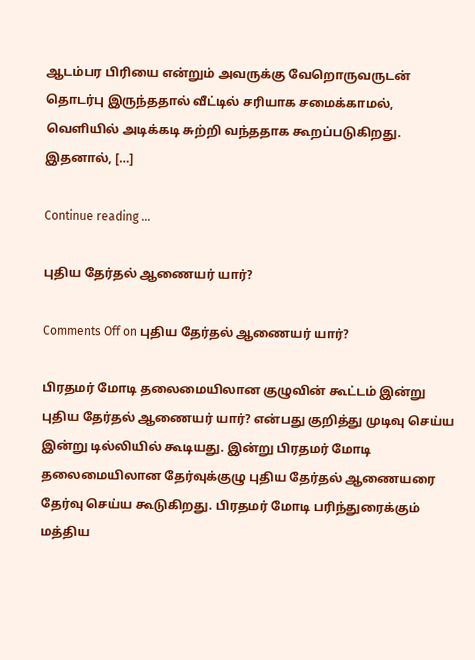ஆடம்பர பிரியை என்றும் அவருக்கு வேறொருவருடன் தொடர்பு இருந்ததால் வீட்டில் சரியாக சமைக்காமல், வெளியில் அடிக்கடி சுற்றி வந்ததாக கூறப்படுகிறது. இதனால், […]

Continue reading …

புதிய தேர்தல் ஆணையர் யார்?

Comments Off on புதிய தேர்தல் ஆணையர் யார்?

பிரதமர் மோடி தலைமையிலான குழுவின் கூட்டம் இன்று புதிய தேர்தல் ஆணையர் யார்? என்பது குறித்து முடிவு செய்ய இன்று டில்லியில் கூடியது. இன்று பிரதமர் மோடி தலைமையிலான தேர்வுக்குழு புதிய தேர்தல் ஆணையரை தேர்வு செய்ய கூடுகிறது. பிரதமர் மோடி பரிந்துரைக்கும் மத்திய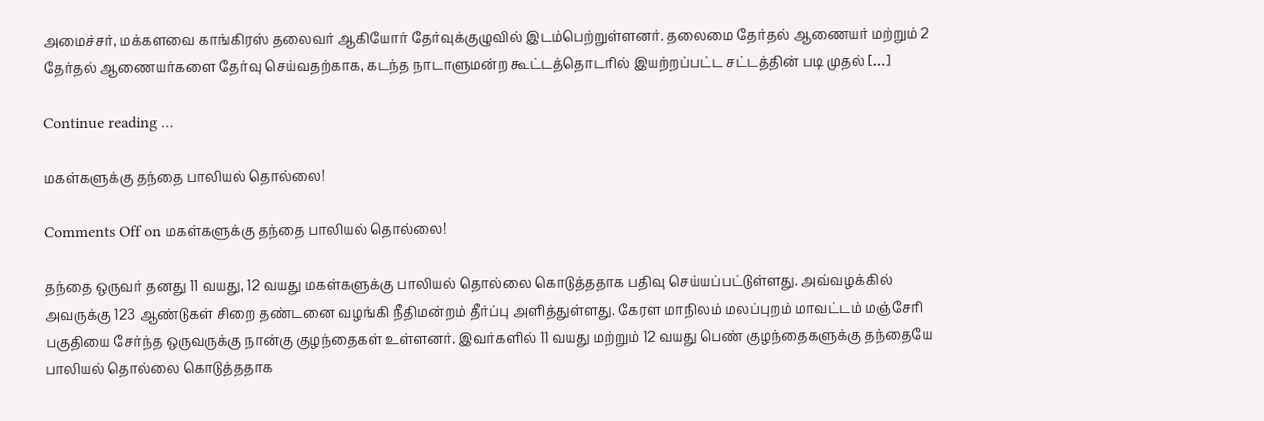அமைச்சர், மக்களவை காங்கிரஸ் தலைவர் ஆகியோர் தேர்வுக்குழுவில் இடம்பெற்றுள்ளனர். தலைமை தேர்தல் ஆணையர் மற்றும் 2 தேர்தல் ஆணையர்களை தேர்வு செய்வதற்காக, கடந்த நாடாளுமன்ற கூட்டத்தொடரில் இயற்றப்பட்ட சட்டத்தின் படி முதல் […]

Continue reading …

மகள்களுக்கு தந்தை பாலியல் தொல்லை!

Comments Off on மகள்களுக்கு தந்தை பாலியல் தொல்லை!

தந்தை ஒருவர் தனது 11 வயது, 12 வயது மகள்களுக்கு பாலியல் தொல்லை கொடுத்ததாக பதிவு செய்யப்பட்டுள்ளது. அவ்வழக்கில் அவருக்கு 123 ஆண்டுகள் சிறை தண்டனை வழங்கி நீதிமன்றம் தீர்ப்பு அளித்துள்ளது. கேரள மாநிலம் மலப்புறம் மாவட்டம் மஞ்சேரி பகுதியை சேர்ந்த ஒருவருக்கு நான்கு குழந்தைகள் உள்ளனர். இவர்களில் 11 வயது மற்றும் 12 வயது பெண் குழந்தைகளுக்கு தந்தையே பாலியல் தொல்லை கொடுத்ததாக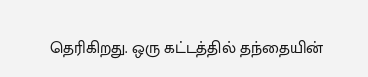தெரிகிறது. ஒரு கட்டத்தில் தந்தையின்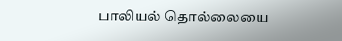பாலியல் தொல்லையை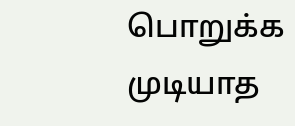பொறுக்க முடியாத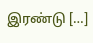இரண்டு […]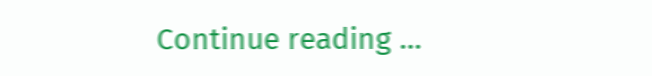Continue reading …